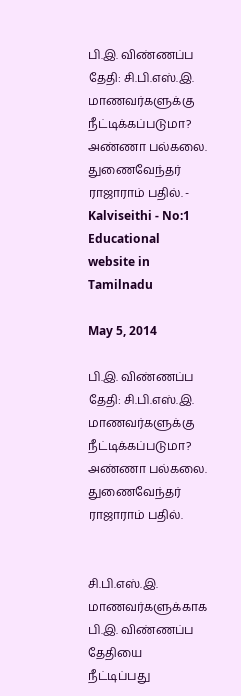பி.இ. விண்ணப்ப தேதி: சி.பி.எஸ்.இ. மாணவர்களுக்கு நீட்டிக்கப்படுமா? அண்ணா பல்கலை. துணைவேந்தர் ராஜாராம் பதில். - Kalviseithi - No:1 Educational website in Tamilnadu

May 5, 2014

பி.இ. விண்ணப்ப தேதி: சி.பி.எஸ்.இ. மாணவர்களுக்கு நீட்டிக்கப்படுமா? அண்ணா பல்கலை. துணைவேந்தர் ராஜாராம் பதில்.


சி.பி.எஸ்.இ. மாணவர்களுக்காக பி.இ. விண்ணப்ப தேதியை நீட்டிப்பது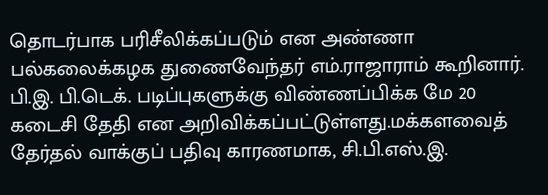தொடர்பாக பரிசீலிக்கப்படும் என அண்ணா பல்கலைக்கழக துணைவேந்தர் எம்.ராஜாராம் கூறினார்.
பி.இ. பி.டெக். படிப்புகளுக்கு விண்ணப்பிக்க மே 20 கடைசி தேதி என அறிவிக்கப்பட்டுள்ளது.மக்களவைத் தேர்தல் வாக்குப் பதிவு காரணமாக, சி.பி.எஸ்.இ.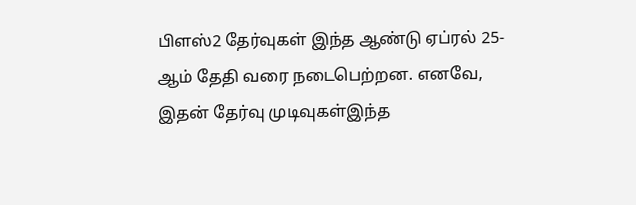பிளஸ்2 தேர்வுகள் இந்த ஆண்டு ஏப்ரல் 25-ஆம் தேதி வரை நடைபெற்றன. எனவே, இதன் தேர்வு முடிவுகள்இந்த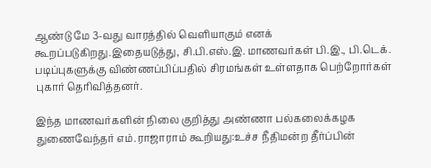ஆண்டு மே 3-வது வாரத்தில் வெளியாகும் எனக் கூறப்படுகிறது.இதையடுத்து, சி.பி.எஸ்.இ. மாணவர்கள் பி.இ., பி.டெக். படிப்புகளுக்கு விண்ணப்பிப்பதில் சிரமங்கள் உள்ளதாக பெற்றோர்கள் புகார் தெரிவித்தனர்.

இந்த மாணவர்களின் நிலை குறித்து அண்ணா பல்கலைக்கழக துணைவேந்தர் எம்.ராஜாராம் கூறியது:உச்ச நீதிமன்ற தீர்ப்பின்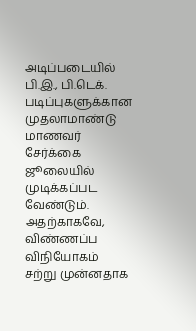அடிப்படையில் பி.இ., பி.டெக். படிப்புகளுக்கான முதலாமாண்டு மாணவர் சேர்க்கை ஜூலையில் முடிக்கப்பட வேண்டும். அதற்காகவே, விண்ணப்ப விநியோகம் சற்று முன்னதாக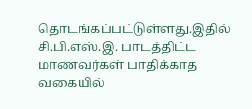தொடங்கப்பட்டுள்ளது.இதில் சி.பி.எஸ்.இ. பாடத்திட்ட மாணவர்கள் பாதிக்காத வகையில்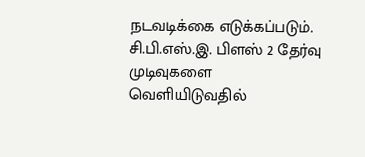நடவடிக்கை எடுக்கப்படும். சி.பி.எஸ்.இ. பிளஸ் 2 தேர்வு முடிவுகளை வெளியிடுவதில்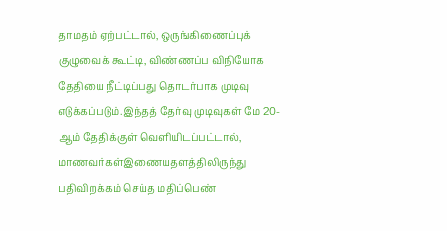தாமதம் ஏற்பட்டால், ஒருங்கிணைப்புக் குழுவைக் கூட்டி, விண்ணப்ப விநியோக தேதியை நீட்டிப்பது தொடர்பாக முடிவு எடுக்கப்படும்.இந்தத் தேர்வு முடிவுகள் மே 20-ஆம் தேதிக்குள் வெளியிடப்பட்டால், மாணவர்கள்இணையதளத்திலிருந்து பதிவிறக்கம் செய்த மதிப்பெண்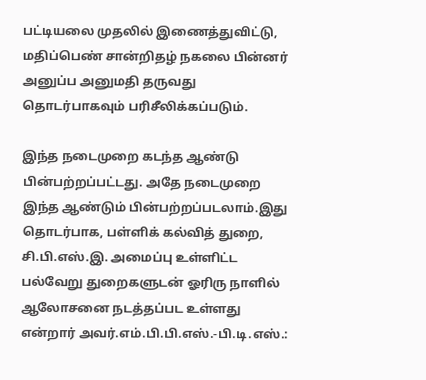பட்டியலை முதலில் இணைத்துவிட்டு, மதிப்பெண் சான்றிதழ் நகலை பின்னர் அனுப்ப அனுமதி தருவது தொடர்பாகவும் பரிசீலிக்கப்படும்.

இந்த நடைமுறை கடந்த ஆண்டு பின்பற்றப்பட்டது. அதே நடைமுறை இந்த ஆண்டும் பின்பற்றப்படலாம்.இது தொடர்பாக, பள்ளிக் கல்வித் துறை, சி.பி.எஸ்.இ. அமைப்பு உள்ளிட்ட பல்வேறு துறைகளுடன் ஓரிரு நாளில் ஆலோசனை நடத்தப்பட உள்ளது என்றார் அவர்.எம்.பி.பி.எஸ்.-பி.டி.எஸ்.: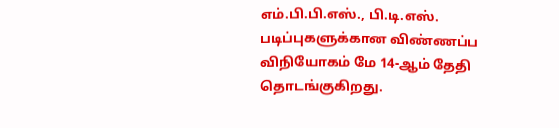எம்.பி.பி.எஸ்., பி.டி.எஸ். படிப்புகளுக்கான விண்ணப்ப விநியோகம் மே 14-ஆம் தேதி தொடங்குகிறது.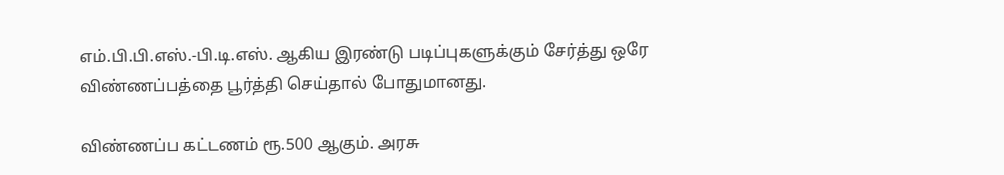எம்.பி.பி.எஸ்.-பி.டி.எஸ். ஆகிய இரண்டு படிப்புகளுக்கும் சேர்த்து ஒரே விண்ணப்பத்தை பூர்த்தி செய்தால் போதுமானது.

விண்ணப்ப கட்டணம் ரூ.500 ஆகும். அரசு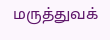மருத்துவக்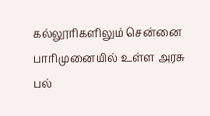கல்லூரிகளிலும் சென்னை பாரிமுனையில் உள்ள அரசு பல்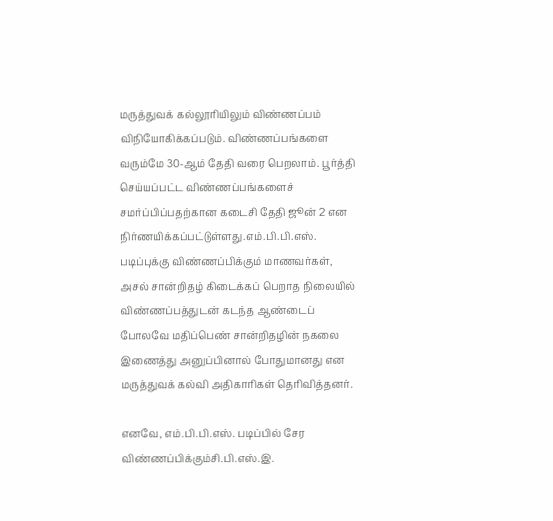மருத்துவக் கல்லூரியிலும் விண்ணப்பம் விநியோகிக்கப்படும். விண்ணப்பங்களை வரும்மே 30-ஆம் தேதி வரை பெறலாம். பூர்த்தி செய்யப்பட்ட விண்ணப்பங்களைச் சமர்ப்பிப்பதற்கான கடைசி தேதி ஜூன் 2 என நிர்ணயிக்கப்பட்டுள்ளது.எம்.பி.பி.எஸ். படிப்புக்கு விண்ணப்பிக்கும் மாணவர்கள், அசல் சான்றிதழ் கிடைக்கப் பெறாத நிலையில் விண்ணப்பத்துடன் கடந்த ஆண்டைப் போலவே மதிப்பெண் சான்றிதழின் நகலை இணைத்து அனுப்பினால் போதுமானது என மருத்துவக் கல்வி அதிகாரிகள் தெரிவித்தனர்.

எனவே, எம்.பி.பி.எஸ். படிப்பில் சேர விண்ணப்பிக்கும்சி.பி.எஸ்.இ.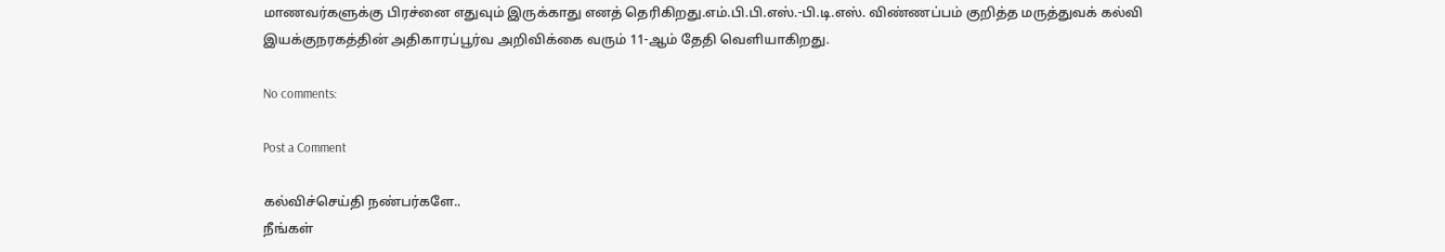மாணவர்களுக்கு பிரச்னை எதுவும் இருக்காது எனத் தெரிகிறது.எம்.பி.பி.எஸ்.-பி.டி.எஸ். விண்ணப்பம் குறித்த மருத்துவக் கல்வி இயக்குநரகத்தின் அதிகாரப்பூர்வ அறிவிக்கை வரும் 11-ஆம் தேதி வெளியாகிறது.

No comments:

Post a Comment

கல்விச்செய்தி நண்பர்களே..
நீங்கள்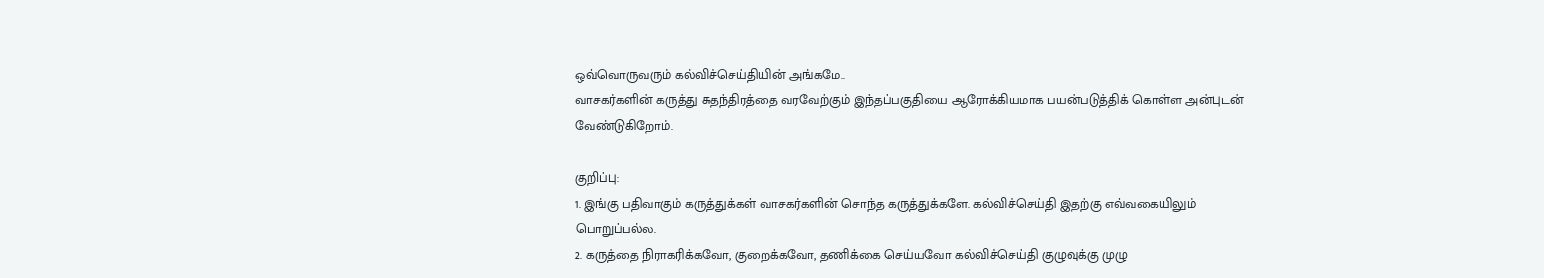ஒவ்வொருவரும் கல்விச்செய்தியின் அங்கமே..
வாசகர்களின் கருத்து சுதந்திரத்தை வரவேற்கும் இந்தப்பகுதியை ஆரோக்கியமாக பயன்படுத்திக் கொள்ள அன்புடன் வேண்டுகிறோம்.

குறிப்பு:
1. இங்கு பதிவாகும் கருத்துக்கள் வாசகர்களின் சொந்த கருத்துக்களே. கல்விச்செய்தி இதற்கு எவ்வகையிலும் பொறுப்பல்ல.
2. கருத்தை நிராகரிக்கவோ, குறைக்கவோ, தணிக்கை செய்யவோ கல்விச்செய்தி குழுவுக்கு முழு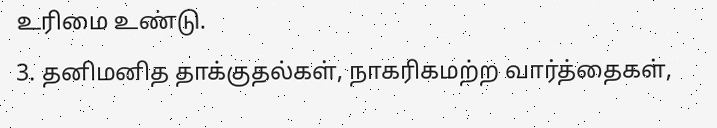உரிமை உண்டு.
3. தனிமனித தாக்குதல்கள், நாகரிகமற்ற வார்த்தைகள்,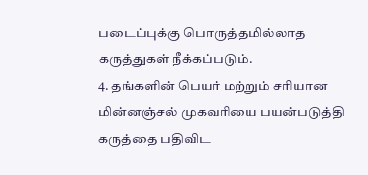படைப்புக்கு பொருத்தமில்லாத கருத்துகள் நீக்கப்படும்.
4. தங்களின் பெயர் மற்றும் சரியான மின்னஞ்சல் முகவரியை பயன்படுத்தி கருத்தை பதிவிட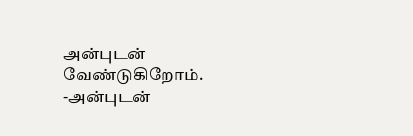அன்புடன் வேண்டுகிறோம்.
-அன்புடன்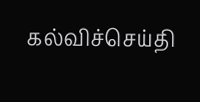கல்விச்செய்தி